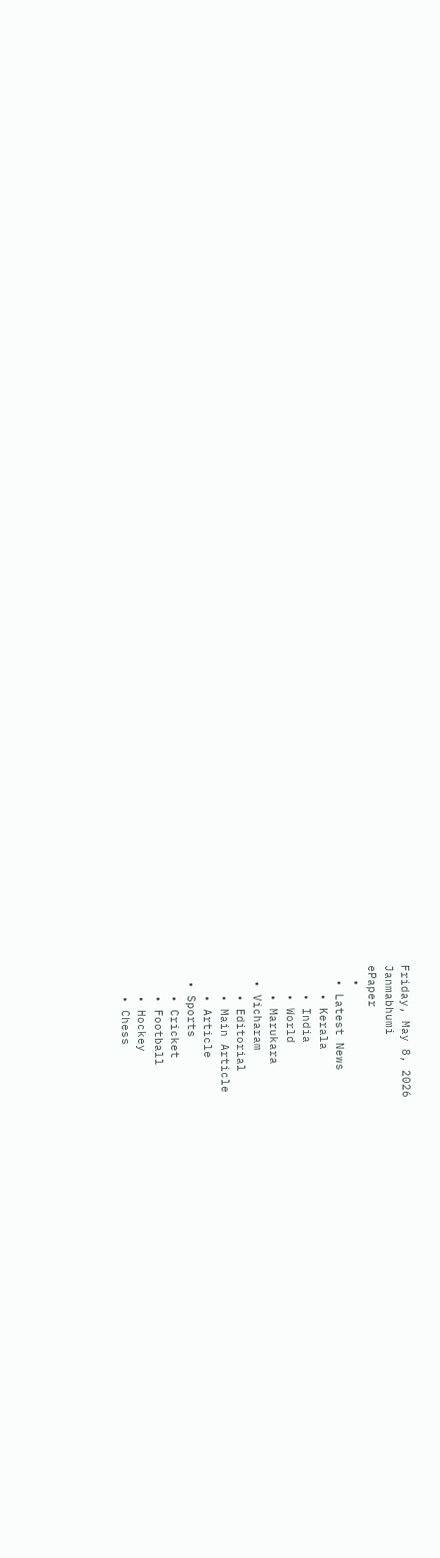Friday, May 8, 2026
Janmabhumi
ePaper
  •
  • Latest News
    • Kerala
    • India
    • World
    • Marukara
  • Vicharam
    • Editorial
    • Main Article
    • Article
  • Sports
    • Cricket
    • Football
    • Hockey
    • Chess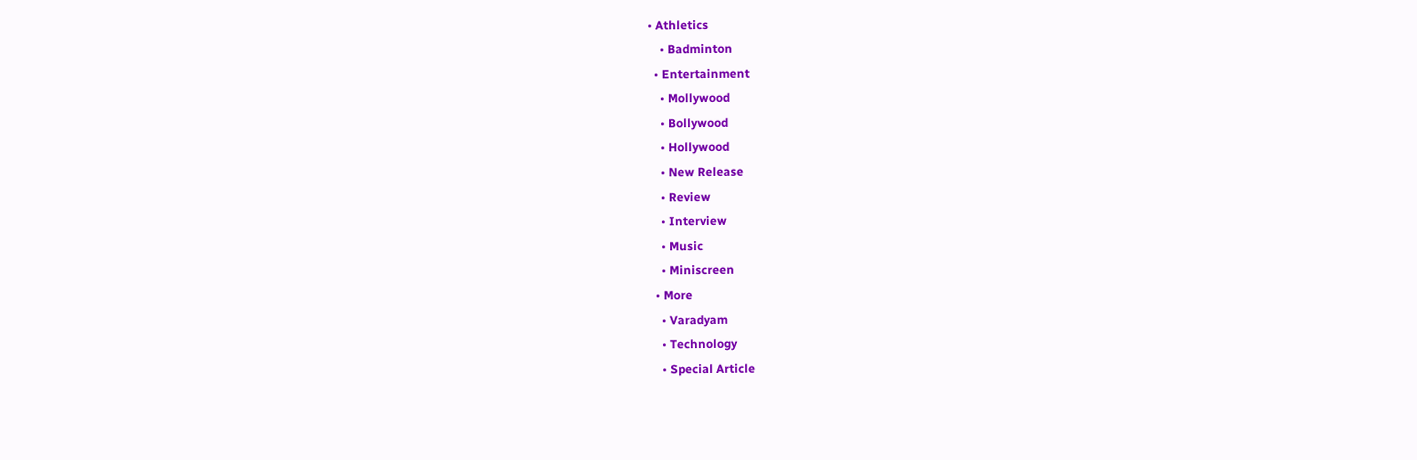• Athletics
    • Badminton
  • Entertainment
    • Mollywood
    • Bollywood
    • Hollywood
    • New Release
    • Review
    • Interview
    • Music
    • Miniscreen
  • More
    • Varadyam
    • Technology
    • Special Article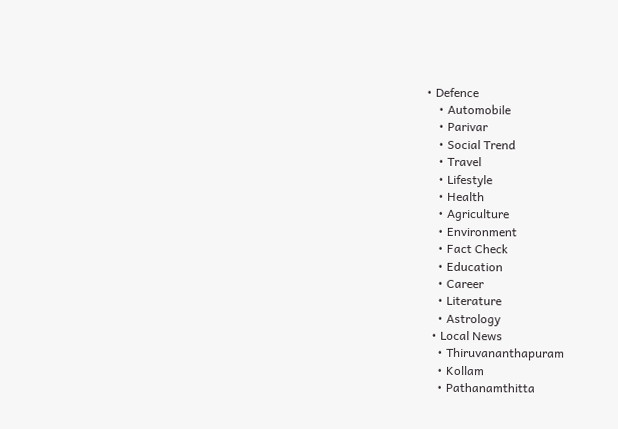• Defence
    • Automobile
    • Parivar
    • Social Trend
    • Travel
    • Lifestyle
    • Health
    • Agriculture
    • Environment
    • Fact Check
    • Education
    • Career
    • Literature
    • Astrology
  • Local News
    • Thiruvananthapuram
    • Kollam
    • Pathanamthitta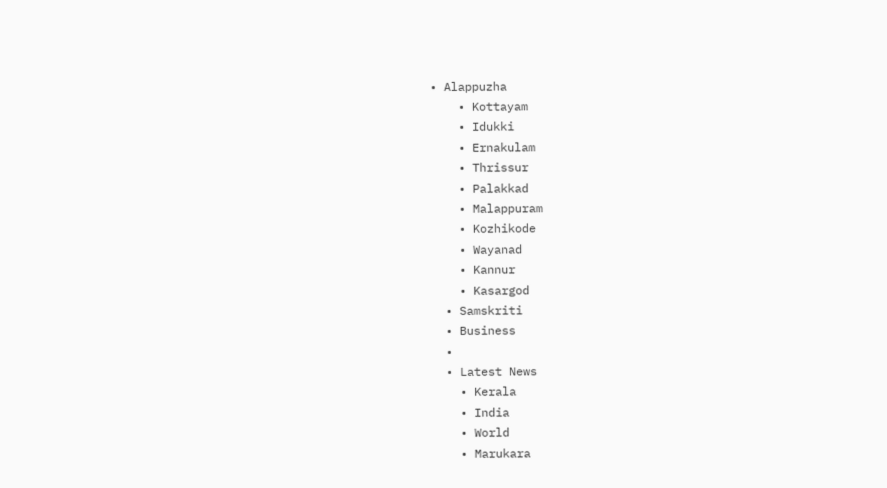• Alappuzha
    • Kottayam
    • Idukki
    • Ernakulam
    • Thrissur
    • Palakkad
    • Malappuram
    • Kozhikode
    • Wayanad
    • Kannur
    • Kasargod
  • Samskriti
  • Business
  •
  • Latest News
    • Kerala
    • India
    • World
    • Marukara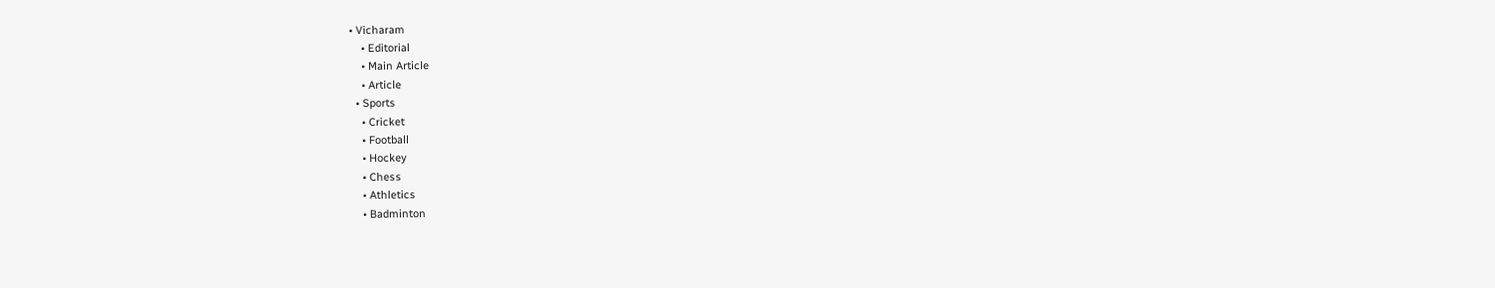• Vicharam
    • Editorial
    • Main Article
    • Article
  • Sports
    • Cricket
    • Football
    • Hockey
    • Chess
    • Athletics
    • Badminton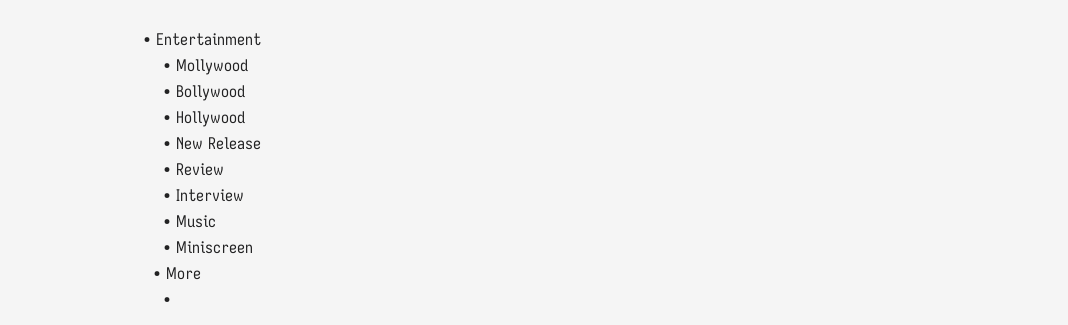• Entertainment
    • Mollywood
    • Bollywood
    • Hollywood
    • New Release
    • Review
    • Interview
    • Music
    • Miniscreen
  • More
    •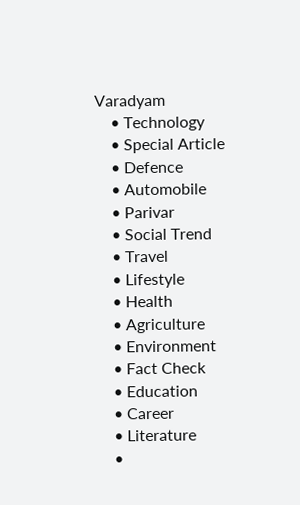Varadyam
    • Technology
    • Special Article
    • Defence
    • Automobile
    • Parivar
    • Social Trend
    • Travel
    • Lifestyle
    • Health
    • Agriculture
    • Environment
    • Fact Check
    • Education
    • Career
    • Literature
    •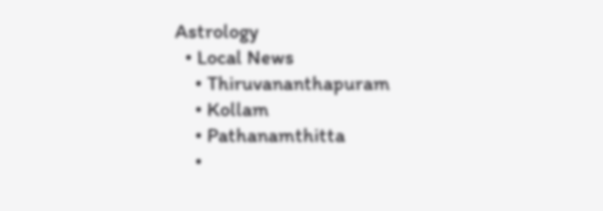Astrology
  • Local News
    • Thiruvananthapuram
    • Kollam
    • Pathanamthitta
    •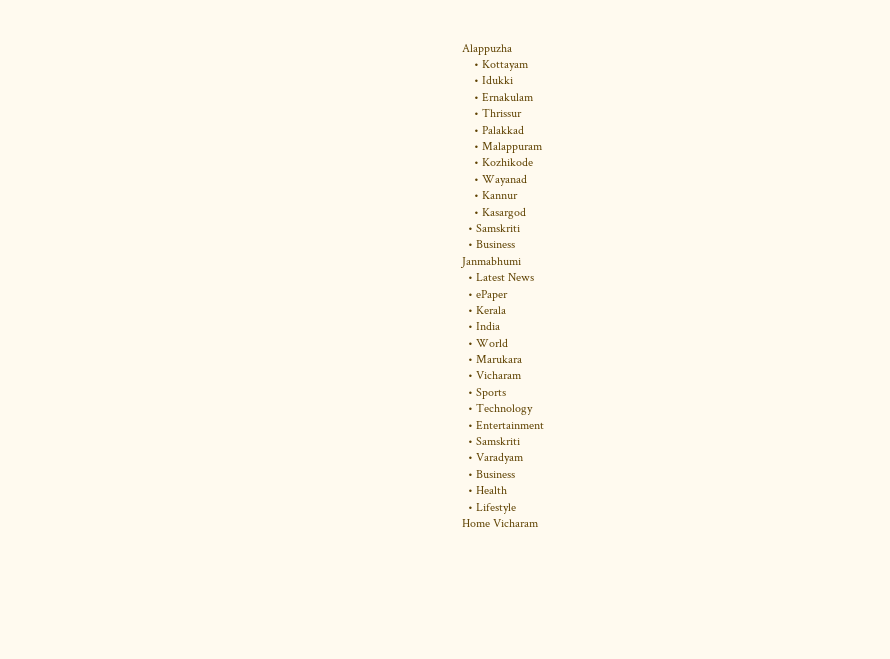Alappuzha
    • Kottayam
    • Idukki
    • Ernakulam
    • Thrissur
    • Palakkad
    • Malappuram
    • Kozhikode
    • Wayanad
    • Kannur
    • Kasargod
  • Samskriti
  • Business
Janmabhumi
  • Latest News
  • ePaper
  • Kerala
  • India
  • World
  • Marukara
  • Vicharam
  • Sports
  • Technology
  • Entertainment
  • Samskriti
  • Varadyam
  • Business
  • Health
  • Lifestyle
Home Vicharam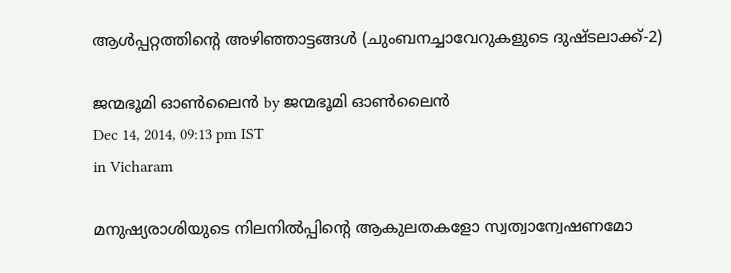ആള്‍പ്പറ്റത്തിന്റെ അഴിഞ്ഞാട്ടങ്ങള്‍ (ചുംബനച്ചാവേറുകളുടെ ദുഷ്ടലാക്ക്-2)

ജന്മഭൂമി ഓണ്‍ലൈന്‍ by ജന്മഭൂമി ഓണ്‍ലൈന്‍
Dec 14, 2014, 09:13 pm IST
in Vicharam

മനുഷ്യരാശിയുടെ നിലനില്‍പ്പിന്റെ ആകുലതകളോ സ്വത്വാന്വേഷണമോ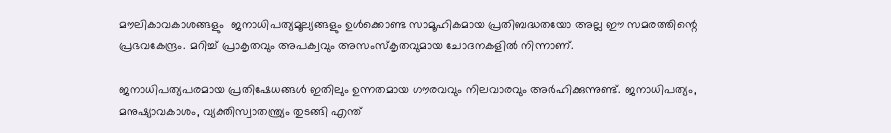മൗലികാവകാശങ്ങളും  ജനാധിപത്യമൂല്യങ്ങളും ഉള്‍ക്കൊണ്ട സാമൂഹികമായ പ്രതിബദ്ധതയോ അല്ല ഈ സമരത്തിന്റെ പ്രഭവകേന്ദ്രം. മറിച്ച് പ്രാകൃതവും അപക്വവും അസംസ്‌കൃതവുമായ ചോദനകളില്‍ നിന്നാണ്.

ജനാധിപത്യപരമായ പ്രതിഷേധങ്ങള്‍ ഇതിലും ഉന്നതമായ ഗൗരവവും നിലവാരവും അര്‍ഹിക്കുന്നുണ്ട്. ജനാധിപത്യം, മനുഷ്യാവകാശം, വ്യക്തിസ്വാതന്ത്ര്യം തുടങ്ങി എന്ത്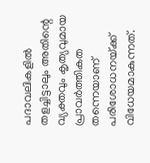പദാവലികളില്‍ തളച്ചിട്ടാലും അതിന്റെ വ്യക്തവും കൃത്യവുമായ പ്രാവര്‍ത്തികത തന്നെയാണ് പരിശോധനയ്‌ക്ക് വിധേയമാകുന്നത്.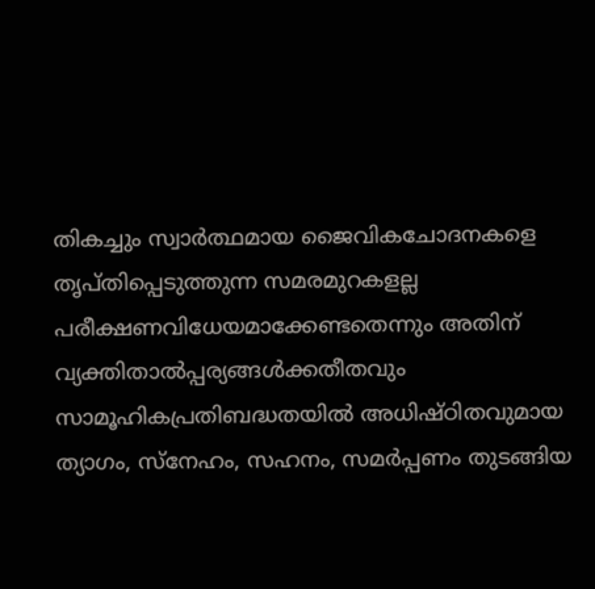തികച്ചും സ്വാര്‍ത്ഥമായ ജൈവികചോദനകളെ തൃപ്തിപ്പെടുത്തുന്ന സമരമുറകളല്ല പരീക്ഷണവിധേയമാക്കേണ്ടതെന്നും അതിന് വ്യക്തിതാല്‍പ്പര്യങ്ങള്‍ക്കതീതവും സാമൂഹികപ്രതിബദ്ധതയില്‍ അധിഷ്ഠിതവുമായ ത്യാഗം, സ്‌നേഹം, സഹനം, സമര്‍പ്പണം തുടങ്ങിയ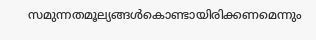സമുന്നതമൂല്യങ്ങള്‍കൊണ്ടായിരിക്കണമെന്നും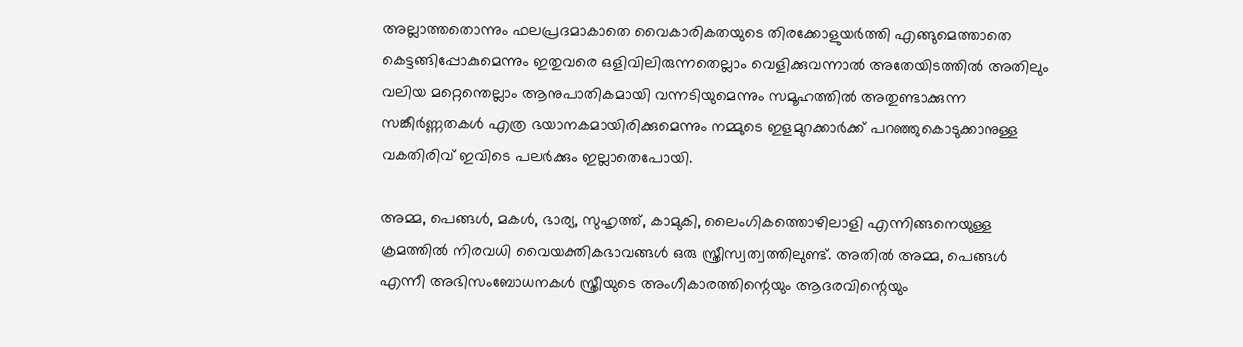അല്ലാത്തതൊന്നും ഫലപ്രദമാകാതെ വൈകാരികതയുടെ തിരക്കോളുയര്‍ത്തി എങ്ങുമെത്താതെ കെട്ടങ്ങിപ്പോകുമെന്നും ഇതുവരെ ഒളിവിലിരുന്നതെല്ലാം വെളിക്കുവന്നാല്‍ അതേയിടത്തില്‍ അതിലും വലിയ മറ്റെന്തെല്ലാം ആനുപാതികമായി വന്നടിയുമെന്നും സമൂഹത്തില്‍ അതുണ്ടാക്കുന്ന സങ്കീര്‍ണ്ണതകള്‍ എത്ര ഭയാനകമായിരിക്കുമെന്നും നമ്മുടെ ഇളമുറക്കാര്‍ക്ക് പറഞ്ഞുകൊടുക്കാനുള്ള വകതിരിവ് ഇവിടെ പലര്‍ക്കും ഇല്ലാതെപോയി.

അമ്മ, പെങ്ങള്‍, മകള്‍, ഭാര്യ, സുഹൃത്ത്, കാമുകി, ലൈംഗികത്തൊഴിലാളി എന്നിങ്ങനെയുള്ള ക്രമത്തില്‍ നിരവധി വൈയക്തികഭാവങ്ങള്‍ ഒരു സ്ത്രീസ്വത്വത്തിലുണ്ട്. അതില്‍ അമ്മ, പെങ്ങള്‍ എന്നീ അഭിസംബോധനകള്‍ സ്ത്രീയുടെ അംഗീകാരത്തിന്റെയും ആദരവിന്റെയും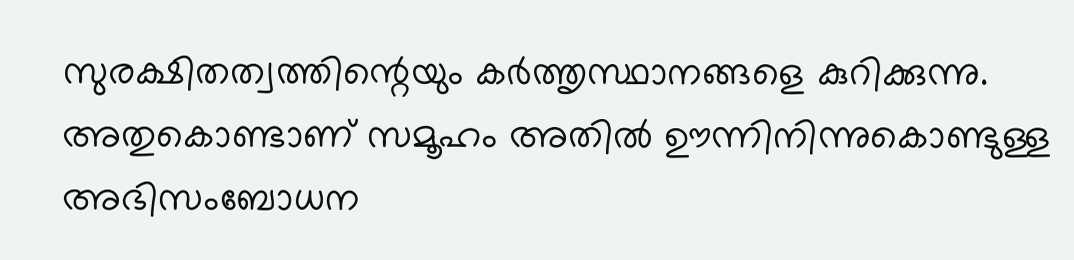സുരക്ഷിതത്വത്തിന്റെയും കര്‍ത്തൃസ്ഥാനങ്ങളെ കുറിക്കുന്നു. അതുകൊണ്ടാണ് സമൂഹം അതില്‍ ഊന്നിനിന്നുകൊണ്ടുള്ള അഭിസംബോധന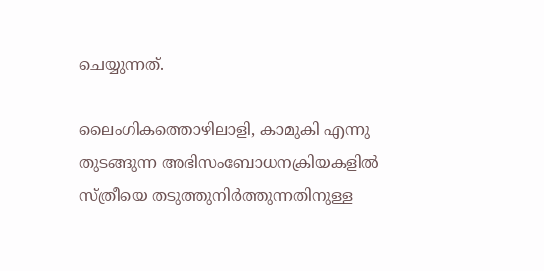ചെയ്യുന്നത്.

ലൈംഗികത്തൊഴിലാളി, കാമുകി എന്നു തുടങ്ങുന്ന അഭിസംബോധനക്രിയകളില്‍ സ്ത്രീയെ തടുത്തുനിര്‍ത്തുന്നതിനുള്ള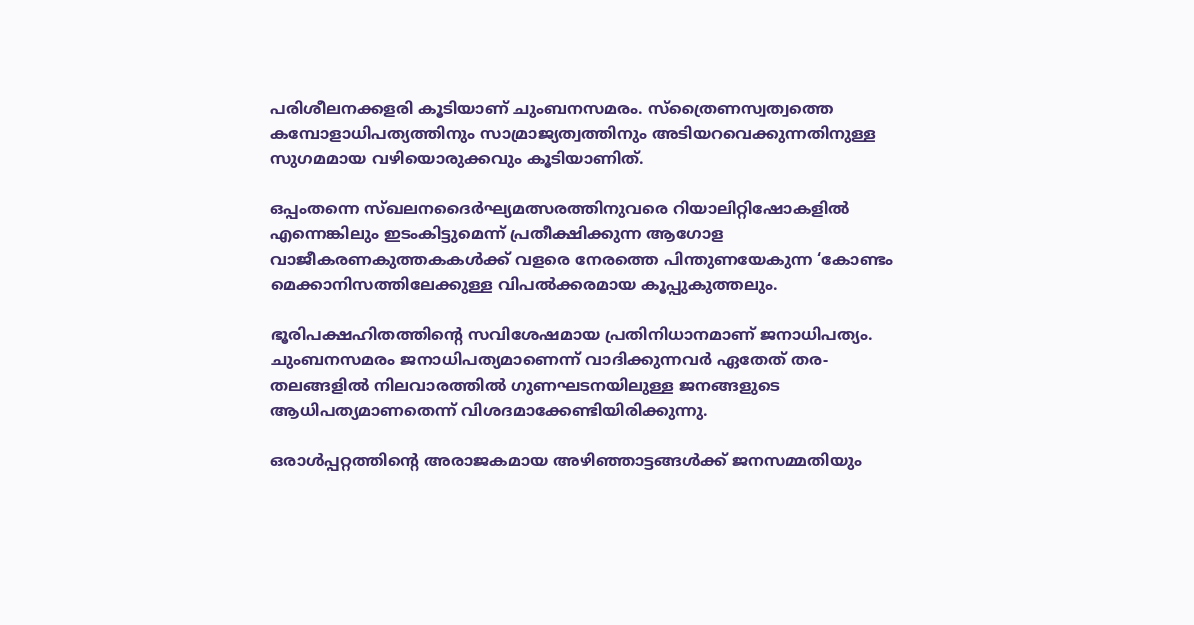പരിശീലനക്കളരി കൂടിയാണ് ചുംബനസമരം. സ്‌ത്രൈണസ്വത്വത്തെ കമ്പോളാധിപത്യത്തിനും സാമ്രാജ്യത്വത്തിനും അടിയറവെക്കുന്നതിനുള്ള സുഗമമായ വഴിയൊരുക്കവും കൂടിയാണിത്.

ഒപ്പംതന്നെ സ്ഖലനദൈര്‍ഘ്യമത്സരത്തിനുവരെ റിയാലിറ്റിഷോകളില്‍ എന്നെങ്കിലും ഇടംകിട്ടുമെന്ന് പ്രതീക്ഷിക്കുന്ന ആഗോള വാജീകരണകുത്തകകള്‍ക്ക് വളരെ നേരത്തെ പിന്തുണയേകുന്ന ‘കോണ്ടം മെക്കാനിസത്തിലേക്കുള്ള വിപല്‍ക്കരമായ കൂപ്പുകുത്തലും.

ഭൂരിപക്ഷഹിതത്തിന്റെ സവിശേഷമായ പ്രതിനിധാനമാണ് ജനാധിപത്യം. ചുംബനസമരം ജനാധിപത്യമാണെന്ന് വാദിക്കുന്നവര്‍ ഏതേത് തര-തലങ്ങളില്‍ നിലവാരത്തില്‍ ഗുണഘടനയിലുള്ള ജനങ്ങളുടെ ആധിപത്യമാണതെന്ന് വിശദമാക്കേണ്ടിയിരിക്കുന്നു.

ഒരാള്‍പ്പറ്റത്തിന്റെ അരാജകമായ അഴിഞ്ഞാട്ടങ്ങള്‍ക്ക് ജനസമ്മതിയും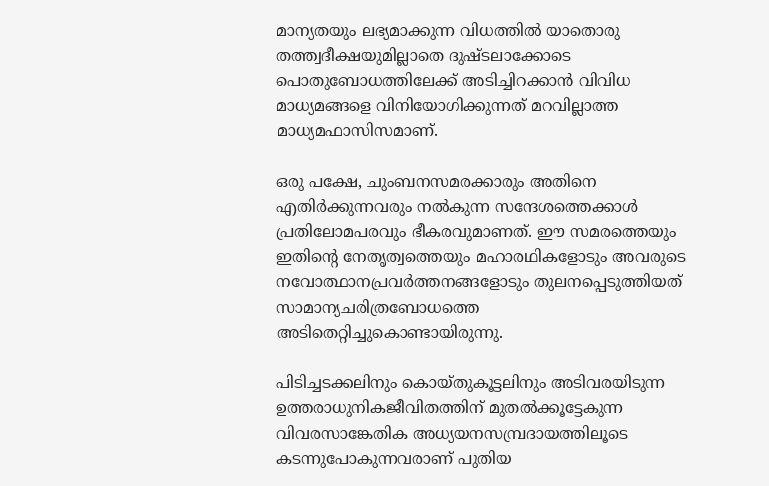മാന്യതയും ലഭ്യമാക്കുന്ന വിധത്തില്‍ യാതൊരു തത്ത്വദീക്ഷയുമില്ലാതെ ദുഷ്ടലാക്കോടെ പൊതുബോധത്തിലേക്ക് അടിച്ചിറക്കാന്‍ വിവിധ മാധ്യമങ്ങളെ വിനിയോഗിക്കുന്നത് മറവില്ലാത്ത മാധ്യമഫാസിസമാണ്.

ഒരു പക്ഷേ, ചുംബനസമരക്കാരും അതിനെ എതിര്‍ക്കുന്നവരും നല്‍കുന്ന സന്ദേശത്തെക്കാള്‍ പ്രതിലോമപരവും ഭീകരവുമാണത്. ഈ സമരത്തെയും ഇതിന്റെ നേതൃത്വത്തെയും മഹാരഥികളോടും അവരുടെ നവോത്ഥാനപ്രവര്‍ത്തനങ്ങളോടും തുലനപ്പെടുത്തിയത് സാമാന്യചരിത്രബോധത്തെ അടിതെറ്റിച്ചുകൊണ്ടായിരുന്നു.

പിടിച്ചടക്കലിനും കൊയ്തുകൂട്ടലിനും അടിവരയിടുന്ന ഉത്തരാധുനികജീവിതത്തിന് മുതല്‍ക്കൂട്ടേകുന്ന വിവരസാങ്കേതിക അധ്യയനസമ്പ്രദായത്തിലൂടെ കടന്നുപോകുന്നവരാണ് പുതിയ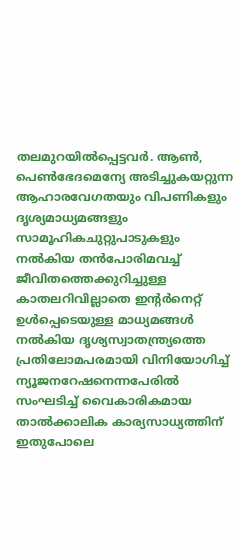തലമുറയില്‍പ്പെട്ടവര്‍. ആണ്‍, പെണ്‍ഭേദമെന്യേ അടിച്ചുകയറ്റുന്ന ആഹാരവേഗതയും വിപണികളും ദൃശ്യമാധ്യമങ്ങളും സാമൂഹികചുറ്റുപാടുകളും നല്‍കിയ തന്‍പോരിമവച്ച് ജീവിതത്തെക്കുറിച്ചുള്ള കാതലറിവില്ലാതെ ഇന്റര്‍നെറ്റ് ഉള്‍പ്പെടെയുള്ള മാധ്യമങ്ങള്‍ നല്‍കിയ ദൃശ്യസ്വാതന്ത്ര്യത്തെ പ്രതിലോമപരമായി വിനിയോഗിച്ച് ന്യൂജനറേഷനെന്നപേരില്‍ സംഘടിച്ച് വൈകാരികമായ താല്‍ക്കാലിക കാര്യസാധ്യത്തിന് ഇതുപോലെ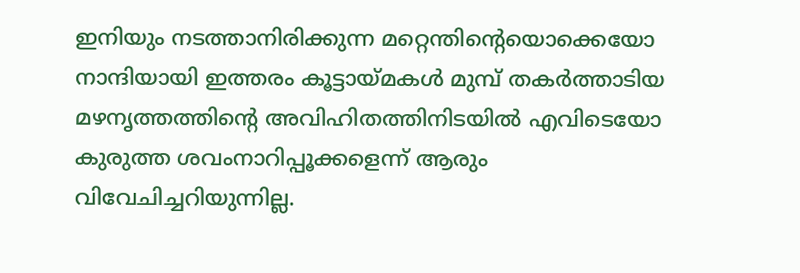ഇനിയും നടത്താനിരിക്കുന്ന മറ്റെന്തിന്റെയൊക്കെയോ നാന്ദിയായി ഇത്തരം കൂട്ടായ്‌മകള്‍ മുമ്പ് തകര്‍ത്താടിയ മഴനൃത്തത്തിന്റെ അവിഹിതത്തിനിടയില്‍ എവിടെയോ കുരുത്ത ശവംനാറിപ്പൂക്കളെന്ന് ആരും വിവേചിച്ചറിയുന്നില്ല.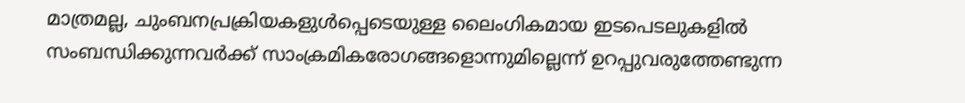മാത്രമല്ല, ചുംബനപ്രക്രിയകളുള്‍പ്പെടെയുള്ള ലൈംഗികമായ ഇടപെടലുകളില്‍ സംബന്ധിക്കുന്നവര്‍ക്ക് സാംക്രമികരോഗങ്ങളൊന്നുമില്ലെന്ന് ഉറപ്പുവരുത്തേണ്ടുന്ന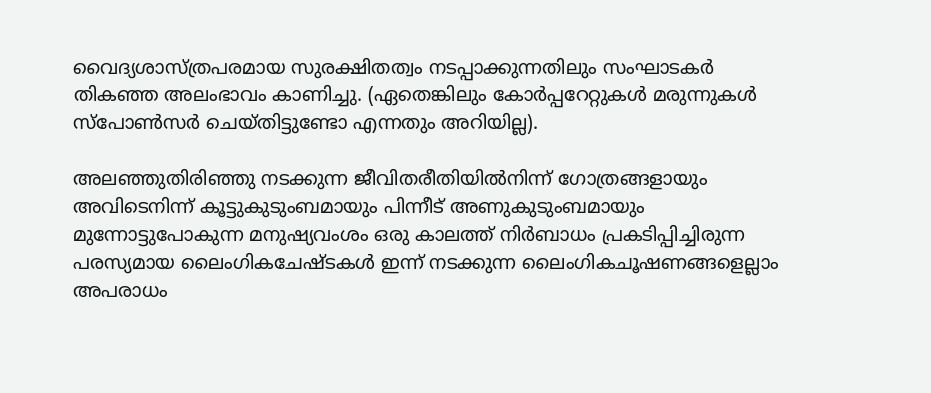വൈദ്യശാസ്ത്രപരമായ സുരക്ഷിതത്വം നടപ്പാക്കുന്നതിലും സംഘാടകര്‍ തികഞ്ഞ അലംഭാവം കാണിച്ചു. (ഏതെങ്കിലും കോര്‍പ്പറേറ്റുകള്‍ മരുന്നുകള്‍ സ്‌പോണ്‍സര്‍ ചെയ്തിട്ടുണ്ടോ എന്നതും അറിയില്ല).

അലഞ്ഞുതിരിഞ്ഞു നടക്കുന്ന ജീവിതരീതിയില്‍നിന്ന് ഗോത്രങ്ങളായും അവിടെനിന്ന് കൂട്ടുകുടുംബമായും പിന്നീട് അണുകുടുംബമായും മുന്നോട്ടുപോകുന്ന മനുഷ്യവംശം ഒരു കാലത്ത് നിര്‍ബാധം പ്രകടിപ്പിച്ചിരുന്ന പരസ്യമായ ലൈംഗികചേഷ്ടകള്‍ ഇന്ന് നടക്കുന്ന ലൈംഗികചൂഷണങ്ങളെല്ലാം അപരാധം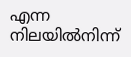എന്ന നിലയില്‍നിന്ന്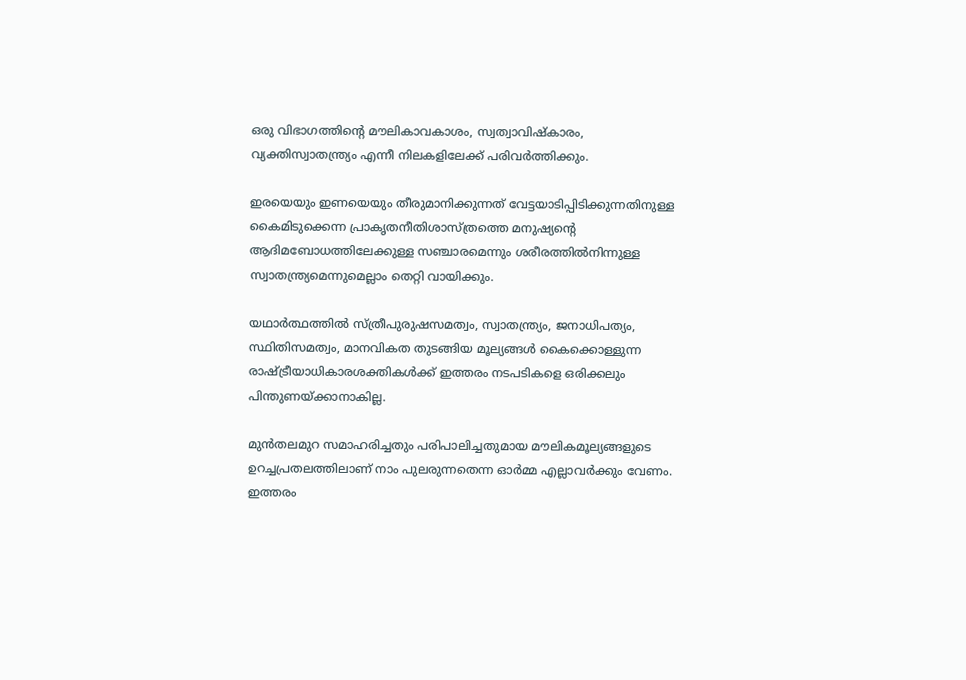ഒരു വിഭാഗത്തിന്റെ മൗലികാവകാശം, സ്വത്വാവിഷ്‌കാരം, വ്യക്തിസ്വാതന്ത്ര്യം എന്നീ നിലകളിലേക്ക് പരിവര്‍ത്തിക്കും.

ഇരയെയും ഇണയെയും തീരുമാനിക്കുന്നത് വേട്ടയാടിപ്പിടിക്കുന്നതിനുള്ള കൈമിടുക്കെന്ന പ്രാകൃതനീതിശാസ്ത്രത്തെ മനുഷ്യന്റെ ആദിമബോധത്തിലേക്കുള്ള സഞ്ചാരമെന്നും ശരീരത്തില്‍നിന്നുള്ള സ്വാതന്ത്ര്യമെന്നുമെല്ലാം തെറ്റി വായിക്കും.

യഥാര്‍ത്ഥത്തില്‍ സ്ത്രീപുരുഷസമത്വം, സ്വാതന്ത്ര്യം, ജനാധിപത്യം, സ്ഥിതിസമത്വം, മാനവികത തുടങ്ങിയ മൂല്യങ്ങള്‍ കൈക്കൊള്ളുന്ന രാഷ്‌ട്രീയാധികാരശക്തികള്‍ക്ക് ഇത്തരം നടപടികളെ ഒരിക്കലും പിന്തുണയ്‌ക്കാനാകില്ല.

മുന്‍തലമുറ സമാഹരിച്ചതും പരിപാലിച്ചതുമായ മൗലികമൂല്യങ്ങളുടെ ഉറച്ചപ്രതലത്തിലാണ് നാം പുലരുന്നതെന്ന ഓര്‍മ്മ എല്ലാവര്‍ക്കും വേണം. ഇത്തരം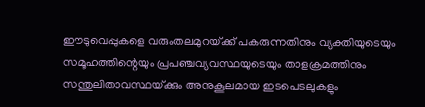ഈടുവെപ്പുകളെ വരുംതലമുറയ്‌ക്ക് പകരുന്നതിനും വ്യക്തിയുടെയും സമൂഹത്തിന്റെയും പ്രപഞ്ചവ്യവസ്ഥയുടെയും താളക്രമത്തിനും സന്തുലിതാവസ്ഥയ്‌ക്കും അനുകൂലമായ ഇടപെടലുകളും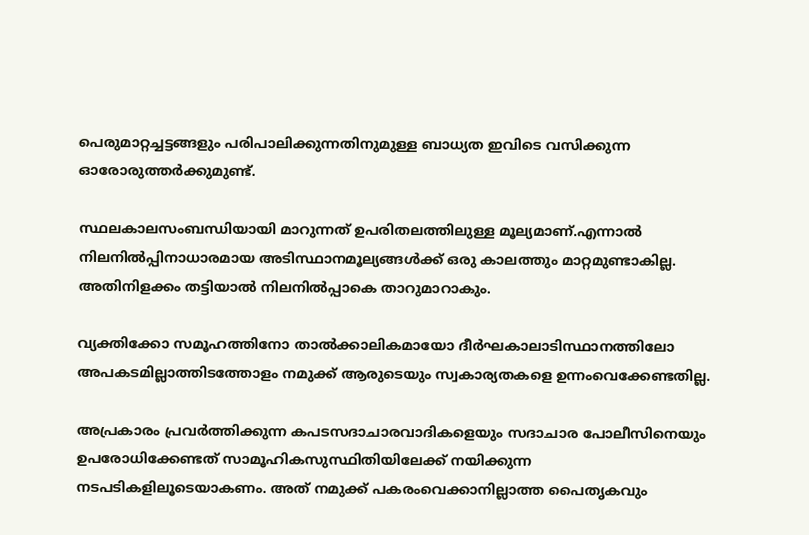പെരുമാറ്റച്ചട്ടങ്ങളും പരിപാലിക്കുന്നതിനുമുള്ള ബാധ്യത ഇവിടെ വസിക്കുന്ന ഓരോരുത്തര്‍ക്കുമുണ്ട്.

സ്ഥലകാലസംബന്ധിയായി മാറുന്നത് ഉപരിതലത്തിലുള്ള മൂല്യമാണ്.എന്നാല്‍ നിലനില്‍പ്പിനാധാരമായ അടിസ്ഥാനമൂല്യങ്ങള്‍ക്ക് ഒരു കാലത്തും മാറ്റമുണ്ടാകില്ല.  അതിനിളക്കം തട്ടിയാല്‍ നിലനില്‍പ്പാകെ താറുമാറാകും.

വ്യക്തിക്കോ സമൂഹത്തിനോ താല്‍ക്കാലികമായോ ദീര്‍ഘകാലാടിസ്ഥാനത്തിലോ അപകടമില്ലാത്തിടത്തോളം നമുക്ക് ആരുടെയും സ്വകാര്യതകളെ ഉന്നംവെക്കേണ്ടതില്ല.

അപ്രകാരം പ്രവര്‍ത്തിക്കുന്ന കപടസദാചാരവാദികളെയും സദാചാര പോലീസിനെയും ഉപരോധിക്കേണ്ടത് സാമൂഹികസുസ്ഥിതിയിലേക്ക് നയിക്കുന്ന നടപടികളിലൂടെയാകണം. അത് നമുക്ക് പകരംവെക്കാനില്ലാത്ത പൈതൃകവും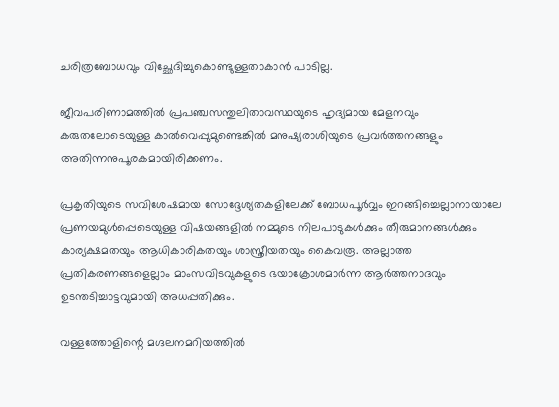ചരിത്രബോധവും വിച്ഛേദിച്ചുകൊണ്ടുള്ളതാകാന്‍ പാടില്ല.

ജീവപരിണാമത്തില്‍ പ്രപഞ്ചസന്തുലിതാവസ്ഥയുടെ ഹൃദ്യമായ മേളനവും കരുതലോടെയുള്ള കാല്‍വെപ്പുമുണ്ടെങ്കില്‍ മനുഷ്യരാശിയുടെ പ്രവര്‍ത്തനങ്ങളും അതിന്നനുപൂരകമായിരിക്കണം.

പ്രകൃതിയുടെ സവിശേഷമായ സോദ്ദേശ്യതകളിലേക്ക് ബോധപൂര്‍വ്വം ഇറങ്ങിച്ചെല്ലാനായാലേ പ്രണയമുള്‍പ്പെടെയുള്ള വിഷയങ്ങളില്‍ നമ്മുടെ നിലപാടുകള്‍ക്കും തീരുമാനങ്ങള്‍ക്കും കാര്യക്ഷമതയും ആധികാരികതയും ശാസ്ത്രീയതയും കൈവരൂ. അല്ലാത്ത പ്രതികരണങ്ങളെല്ലാം മാംസവിടവുകളുടെ ഭയാക്രോശമാര്‍ന്ന ആര്‍ത്തനാദവും ഉടന്തടിച്ചാട്ടവുമായി അധപ്പതിക്കും.

വള്ളത്തോളിന്റെ മഗ്ദലനമറിയത്തില്‍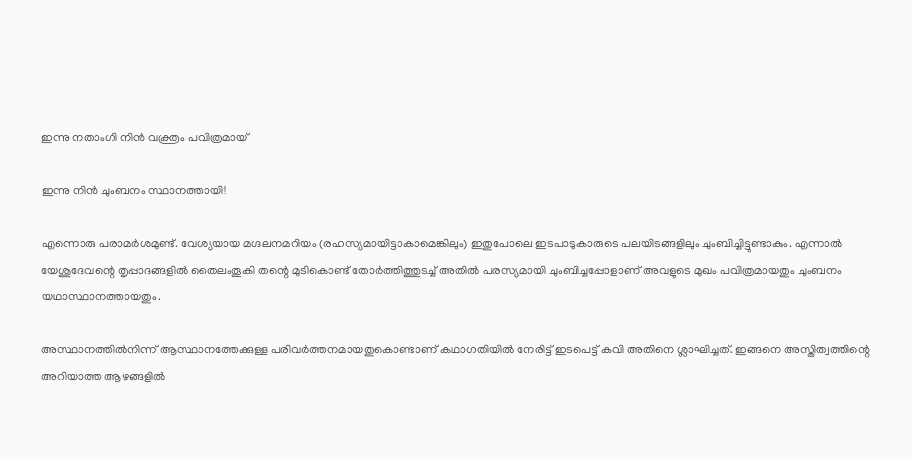ഇന്നു നതാംഗി നിന്‍ വക്ത്രം പവിത്രമായ്

ഇന്നു നിന്‍ ചുംബനം സ്ഥാനത്തായി!

എന്നൊരു പരാമര്‍ശമുണ്ട്. വേശ്യയായ മഗ്ദലനമറിയം (രഹസ്യമായിട്ടാകാമെങ്കിലും) ഇതുപോലെ ഇടപാടുകാരുടെ പലയിടങ്ങളിലും ചുംബിച്ചിട്ടുണ്ടാകും. എന്നാല്‍ യേശുദേവന്റെ തൃപ്പാദങ്ങളില്‍ തൈലംതൂകി തന്റെ മുടികൊണ്ട് തോര്‍ത്തിത്തുടച്ച് അതില്‍ പരസ്യമായി ചുംബിച്ചപ്പോളാണ് അവളുടെ മുഖം പവിത്രമായതും ചുംബനം യഥാസ്ഥാനത്തായതും.

അസ്ഥാനത്തില്‍നിന്ന് ആസ്ഥാനത്തേക്കുള്ള പരിവര്‍ത്തനമായതുകൊണ്ടാണ് കഥാഗതിയില്‍ നേരിട്ട് ഇടപെട്ട് കവി അതിനെ ശ്ലാഘിച്ചത്. ഇങ്ങനെ അസ്തിത്വത്തിന്റെ അറിയാത്ത ആഴങ്ങളില്‍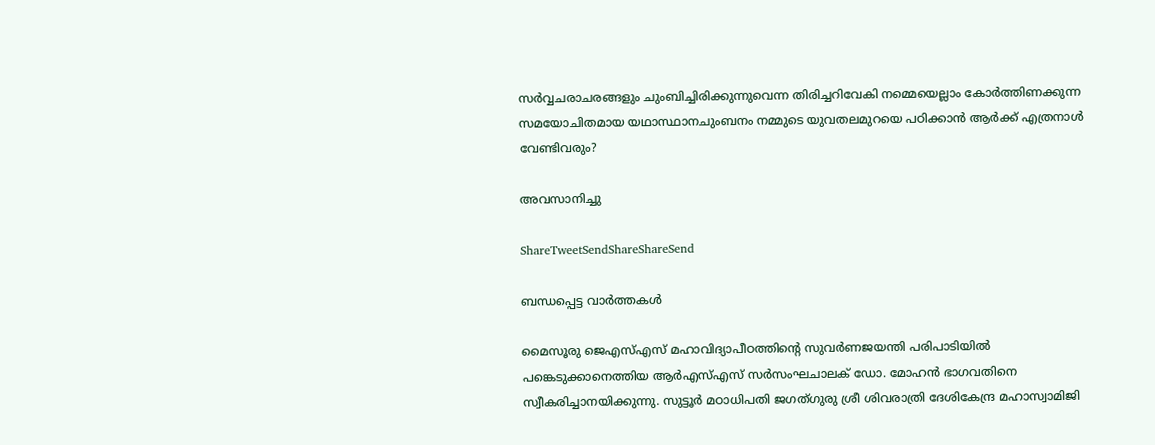സര്‍വ്വചരാചരങ്ങളും ചുംബിച്ചിരിക്കുന്നുവെന്ന തിരിച്ചറിവേകി നമ്മെയെല്ലാം കോര്‍ത്തിണക്കുന്ന സമയോചിതമായ യഥാസ്ഥാനചുംബനം നമ്മുടെ യുവതലമുറയെ പഠിക്കാന്‍ ആര്‍ക്ക് എത്രനാള്‍ വേണ്ടിവരും?

അവസാനിച്ചു

ShareTweetSendShareShareSend

ബന്ധപ്പെട്ട വാര്‍ത്തകള്‍

മൈസൂരു ജെഎസ്എസ് മഹാവിദ്യാപീഠത്തിന്റെ സുവര്‍ണജയന്തി പരിപാടിയില്‍ പങ്കെടുക്കാനെത്തിയ ആര്‍എസ്എസ് സര്‍സംഘചാലക് ഡോ. മോഹന്‍ ഭാഗവതിനെ സ്വീകരിച്ചാനയിക്കുന്നു. സുട്ടൂര്‍ മഠാധിപതി ജഗത്ഗുരു ശ്രീ ശിവരാത്രി ദേശികേന്ദ്ര മഹാസ്വാമിജി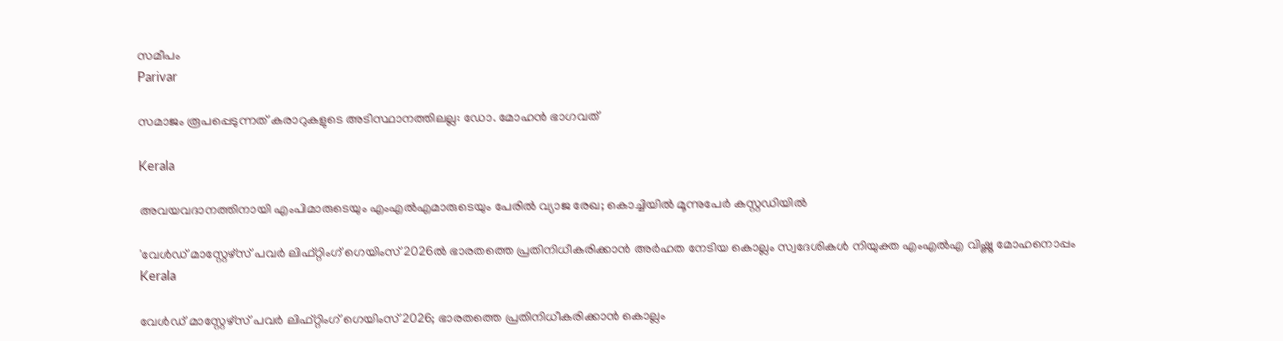സമീപം
Parivar

സമാജം രൂപപ്പെടുന്നത് കരാറുകളുടെ അടിസ്ഥാനത്തിലല്ല: ഡോ. മോഹന്‍ ഭാഗവത്

Kerala

അവയവദാനത്തിനായി എംപിമാരുടെയും എംഎല്‍എമാരുടെയും പേരിൽ വ്യാജ രേഖ; കൊച്ചിയിൽ മൂന്നുപേർ കസ്റ്റഡിയിൽ

'വേള്‍ഡ് മാസ്റ്റേഴ്‌സ് പവര്‍ ലിഫ്റ്റിംഗ് ഗെയിംസ് 2026ല്‍ ഭാരതത്തെ പ്രതിനിധീകരിക്കാന്‍ അര്‍ഹത നേടിയ കൊല്ലം സ്വദേശികള്‍ നിയുക്ത എംഎല്‍എ വിഷ്ണു മോഹനൊപ്പം
Kerala

വേള്‍ഡ് മാസ്റ്റേഴ്‌സ് പവര്‍ ലിഫ്റ്റിംഗ് ഗെയിംസ് 2026; ഭാരതത്തെ പ്രതിനിധീകരിക്കാന്‍ കൊല്ലം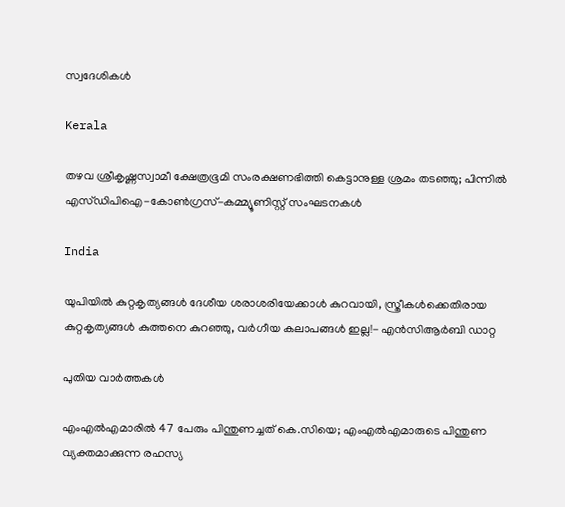സ്വദേശികള്‍

Kerala

തഴവ ശ്രീകൃഷ്ണസ്വാമീ ക്ഷേത്രഭൂമി സംരക്ഷണഭിത്തി കെട്ടാനുള്ള ശ്രമം തടഞ്ഞു; പിന്നില്‍ എസ്ഡിപിഐ-കോണ്‍ഗ്രസ്-കമ്മ്യൂണിസ്റ്റ് സംഘടനകള്‍

India

യു‌പിയിൽ കുറ്റകൃത്യങ്ങൾ ദേശീയ ശരാശരിയേക്കാൾ കുറവായി, സ്ത്രീകൾക്കെതിരായ കുറ്റകൃത്യങ്ങൾ കുത്തനെ കുറഞ്ഞു, വർഗീയ കലാപങ്ങൾ ഇല്ല!- എൻ‌സി‌ആർ‌ബി ഡാറ്റ

പുതിയ വാര്‍ത്തകള്‍

എംഎൽഎമാരിൽ 47 പേരും പിന്തുണച്ചത് കെ.സിയെ; എംഎൽഎമാരുടെ പിന്തുണ വ്യക്തമാക്കുന്ന രഹസ്യ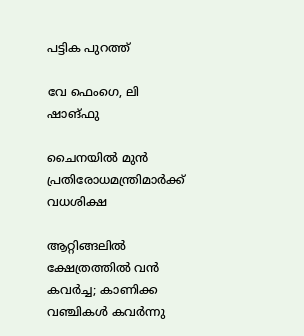പട്ടിക പുറത്ത്

വേ ഫെംഗെ, ലി ഷാങ്ഫു

ചൈനയില്‍ മുന്‍ പ്രതിരോധമന്ത്രിമാര്‍ക്ക് വധശിക്ഷ

ആറ്റിങ്ങലിൽ ക്ഷേത്രത്തിൽ വൻ കവർച്ച; കാണിക്ക വഞ്ചികൾ കവർന്നു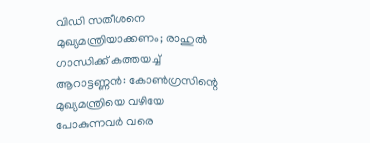വിഡി സതീശനെ മുഖ്യമന്ത്രിയാക്കണം; രാഹുല്‍ ഗാന്ധിക്ക് കത്തയച്ച് ആറാട്ടണ്ണന്‍: കോൺഗ്രസിന്റെ മുഖ്യമന്ത്രിയെ വഴിയേ പോകുന്നവർ വരെ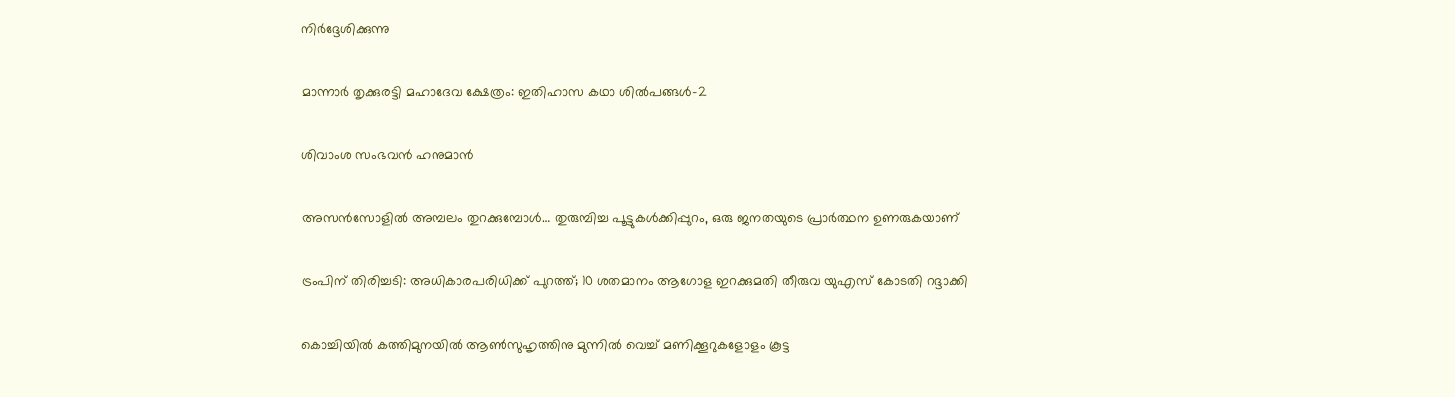നിർദ്ദേശിക്കുന്നു

മാന്നാര്‍ തൃക്കുരട്ടി മഹാദേവ ക്ഷേത്രം: ഇതിഹാസ കഥാ ശില്‍പങ്ങള്‍-2

ശിവാംശ സംഭവന്‍ ഹനുമാന്‍

അസന്‍സോളില്‍ അമ്പലം തുറക്കുമ്പോള്‍… തുരുമ്പിച്ച പൂട്ടുകള്‍ക്കിപ്പുറം, ഒരു ജനതയുടെ പ്രാര്‍ത്ഥന ഉണരുകയാണ്

ട്രംപിന് തിരിച്ചടി: അധികാരപരിധിക്ക് പുറത്ത്; 10 ശതമാനം ആഗോള ഇറക്കുമതി തീരുവ യുഎസ് കോടതി റദ്ദാക്കി

കൊച്ചിയിൽ കത്തിമുനയിൽ ആൺസുഹൃത്തിനു മുന്നിൽ വെച്ച് മണിക്കൂറുകളോളം കൂട്ട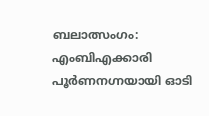ബലാത്സംഗം: എംബിഎക്കാരി പൂർണനഗ്നയായി ഓടി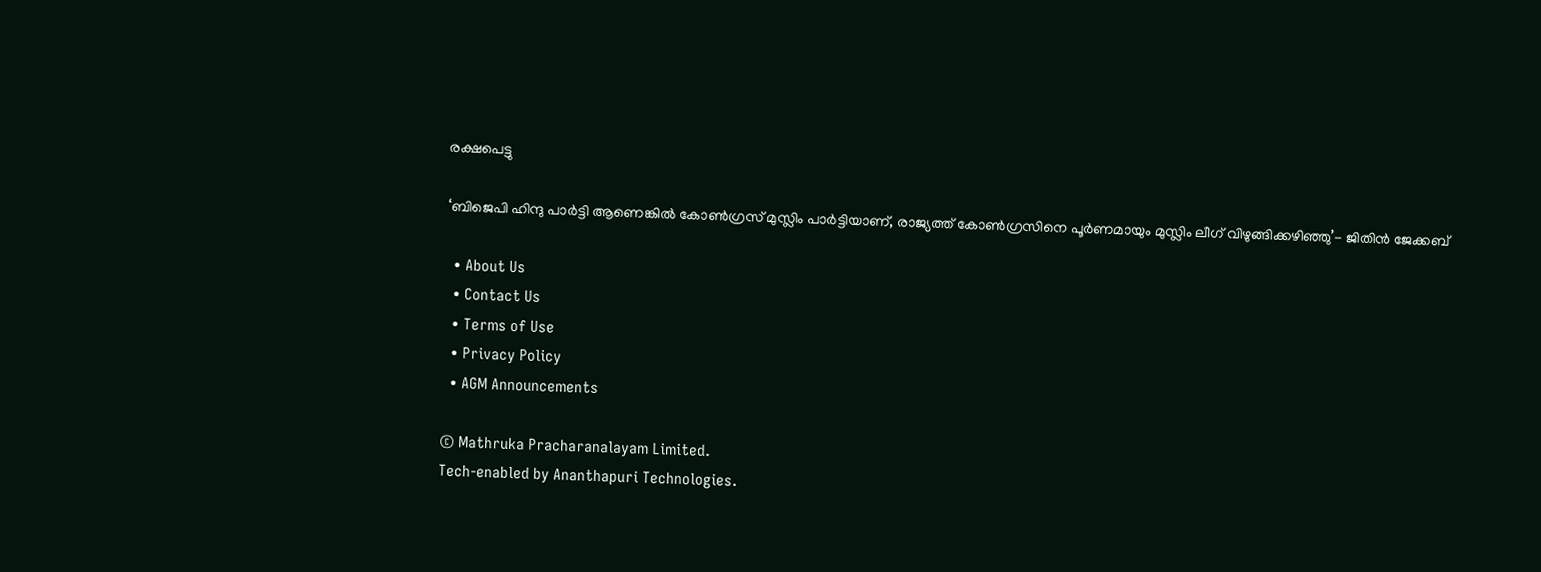രക്ഷപെട്ടു

‘ബിജെപി ഹിന്ദു പാർട്ടി ആണെങ്കിൽ കോൺഗ്രസ്‌ മുസ്ലിം പാർട്ടിയാണ്, രാജ്യത്ത് കോൺഗ്രസിനെ പൂർണമായും മുസ്ലിം ലീഗ് വിഴുങ്ങിക്കഴിഞ്ഞു’- ജിതിൻ ജേക്കബ്

  • About Us
  • Contact Us
  • Terms of Use
  • Privacy Policy
  • AGM Announcements

© Mathruka Pracharanalayam Limited.
Tech-enabled by Ananthapuri Technologies.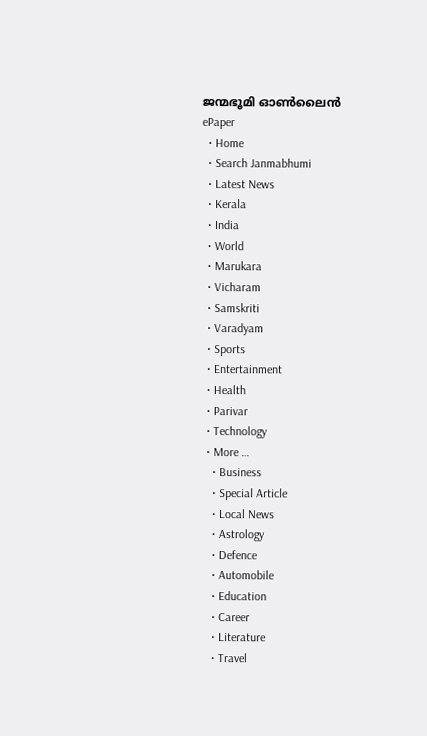ജന്മഭൂമി ഓണ്‍ലൈന്‍
ePaper
  • Home
  • Search Janmabhumi
  • Latest News
  • Kerala
  • India
  • World
  • Marukara
  • Vicharam
  • Samskriti
  • Varadyam
  • Sports
  • Entertainment
  • Health
  • Parivar
  • Technology
  • More …
    • Business
    • Special Article
    • Local News
    • Astrology
    • Defence
    • Automobile
    • Education
    • Career
    • Literature
    • Travel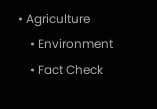• Agriculture
    • Environment
    • Fact Check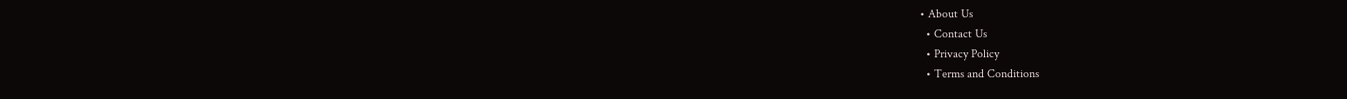• About Us
  • Contact Us
  • Privacy Policy
  • Terms and Conditions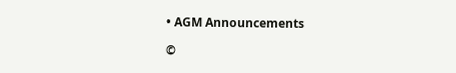• AGM Announcements

©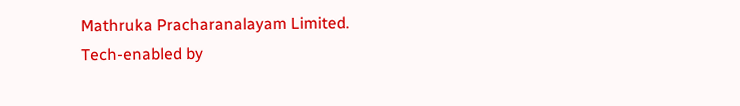Mathruka Pracharanalayam Limited.
Tech-enabled by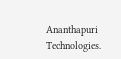Ananthapuri Technologies.